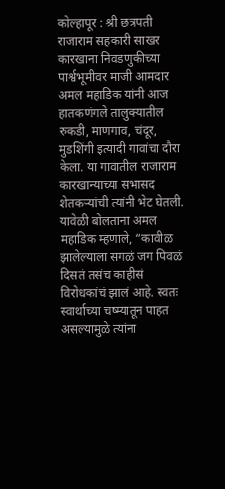कोल्हापूर : श्री छत्रपती राजाराम सहकारी साखर कारखाना निवडणुकीच्या पार्श्वभूमीवर माजी आमदार अमल महाडिक यांनी आज हातकणंगले तालुक्यातील रुकडी, माणगाव, चंदूर, मुडशिंगी इत्यादी गावांचा दौरा केला. या गावातील राजाराम कारखान्याच्या सभासद शेतकऱ्यांची त्यांनी भेट घेतली. यावेळी बोलताना अमल महाडिक म्हणाले, “कावीळ झालेल्याला सगळं जग पिवळं दिसतं तसंच काहीसं विरोधकांचं झालं आहे. स्वतः स्वार्थाच्या चष्म्यातून पाहत असल्यामुळे त्यांना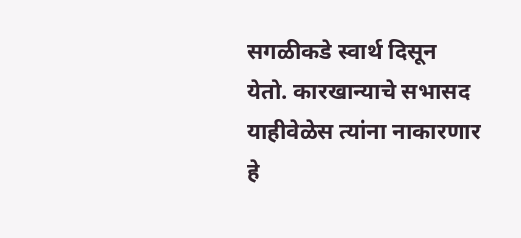सगळीकडे स्वार्थ दिसून येतो. कारखान्याचे सभासद याहीवेळेस त्यांना नाकारणार हे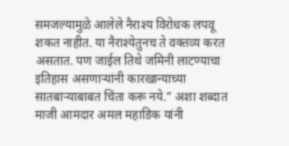समजल्यामुळे आलेले नैराश्य विरोधक लपवू शकत नाहीत. या नैराश्येतुनच ते वक्तव्य करत असतात. पण जाईल तिथे जमिनी लाटण्याचा इतिहास असणाऱ्यांनी कारखान्याच्या सातबाऱ्याबाबत चिंता करू नये.” अशा शब्दात माजी आमदार अमल महाडिक यांनी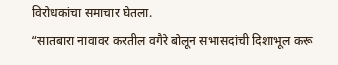विरोधकांचा समाचार घेतला.
“सातबारा नावावर करतील वगैरे बोलून सभासदांची दिशाभूल करू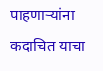पाहणाऱ्यांना कदाचित याचा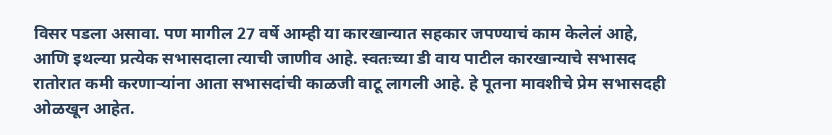विसर पडला असावा. पण मागील 27 वर्षे आम्ही या कारखान्यात सहकार जपण्याचं काम केलेलं आहे, आणि इथल्या प्रत्येक सभासदाला त्याची जाणीव आहे. स्वतःच्या डी वाय पाटील कारखान्याचे सभासद रातोरात कमी करणाऱ्यांना आता सभासदांची काळजी वाटू लागली आहे. हे पूतना मावशीचे प्रेम सभासदही ओळखून आहेत.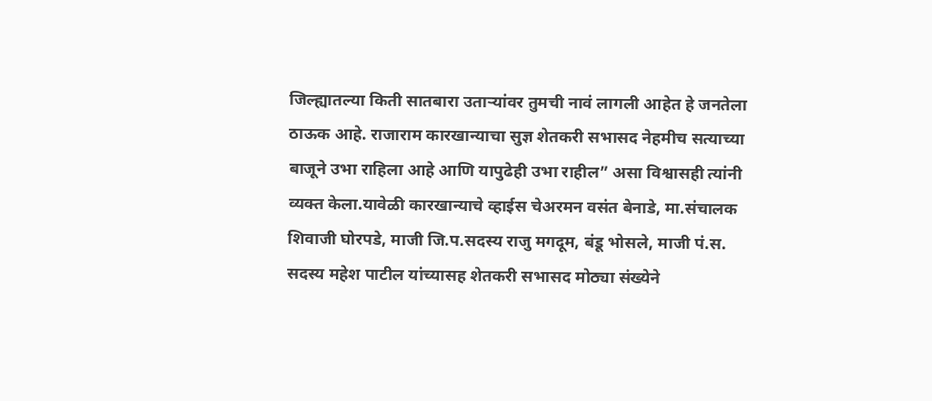जिल्ह्यातल्या किती सातबारा उताऱ्यांवर तुमची नावं लागली आहेत हे जनतेला ठाऊक आहे. राजाराम कारखान्याचा सुज्ञ शेतकरी सभासद नेहमीच सत्याच्या बाजूने उभा राहिला आहे आणि यापुढेही उभा राहील” असा विश्वासही त्यांनी व्यक्त केला.यावेळी कारखान्याचे व्हाईस चेअरमन वसंत बेनाडे, मा.संचालक शिवाजी घोरपडे, माजी जि.प.सदस्य राजु मगदूम, बंडू भोसले, माजी पं.स. सदस्य महेश पाटील यांच्यासह शेतकरी सभासद मोठ्या संख्येने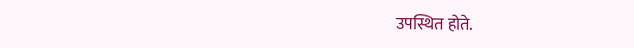उपस्थित होते.